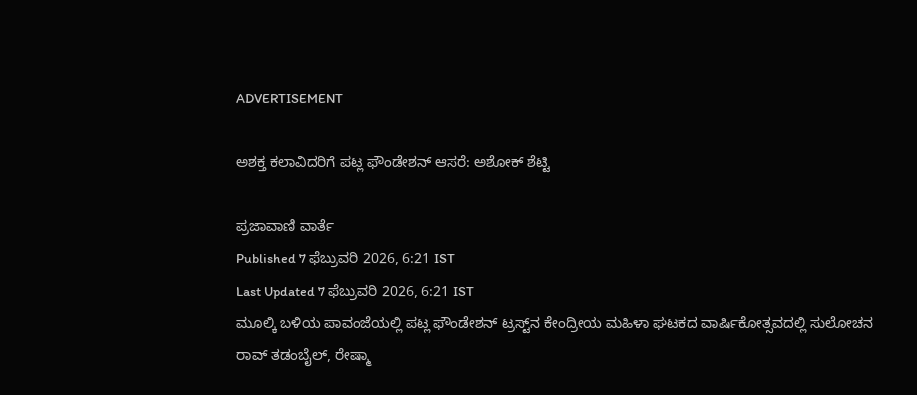ADVERTISEMENT

ಅಶಕ್ತ ಕಲಾವಿದರಿಗೆ ಪಟ್ಲ ಫೌಂಡೇಶನ್ ಆಸರೆ: ಅಶೋಕ್ ಶೆಟ್ಟಿ

ಪ್ರಜಾವಾಣಿ ವಾರ್ತೆ
Published 7 ಫೆಬ್ರುವರಿ 2026, 6:21 IST
Last Updated 7 ಫೆಬ್ರುವರಿ 2026, 6:21 IST
ಮೂಲ್ಕಿ ಬಳಿಯ ಪಾವಂಜೆಯಲ್ಲಿ ಪಟ್ಲ ಫೌಂಡೇಶನ್ ಟ್ರಸ್ಟ್‌ನ ಕೇಂದ್ರೀಯ ಮಹಿಳಾ ಘಟಕದ ವಾರ್ಷಿಕೋತ್ಸವದಲ್ಲಿ ಸುಲೋಚನ ರಾವ್ ತಡಂಬೈಲ್, ರೇಷ್ಮಾ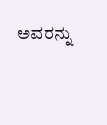ಅವರನ್ನು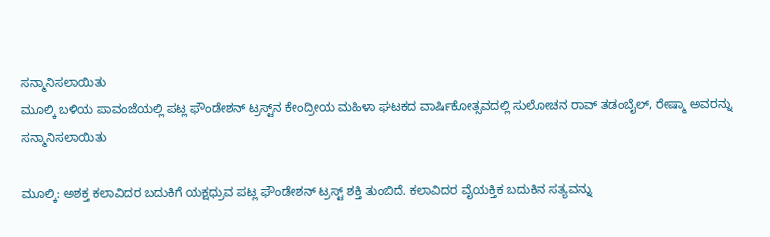ಸನ್ಮಾನಿಸಲಾಯಿತು
ಮೂಲ್ಕಿ ಬಳಿಯ ಪಾವಂಜೆಯಲ್ಲಿ ಪಟ್ಲ ಫೌಂಡೇಶನ್ ಟ್ರಸ್ಟ್‌ನ ಕೇಂದ್ರೀಯ ಮಹಿಳಾ ಘಟಕದ ವಾರ್ಷಿಕೋತ್ಸವದಲ್ಲಿ ಸುಲೋಚನ ರಾವ್ ತಡಂಬೈಲ್, ರೇಷ್ಮಾ ಅವರನ್ನು ಸನ್ಮಾನಿಸಲಾಯಿತು

ಮೂಲ್ಕಿ: ಅಶಕ್ತ ಕಲಾವಿದರ ಬದುಕಿಗೆ ಯಕ್ಷಧ್ರುವ ಪಟ್ಲ ಫೌಂಡೇಶನ್ ಟ್ರಸ್ಟ್‌ ಶಕ್ತಿ ತುಂಬಿದೆ. ಕಲಾವಿದರ ವೈಯಕ್ತಿಕ ಬದುಕಿನ ಸತ್ಯವನ್ನು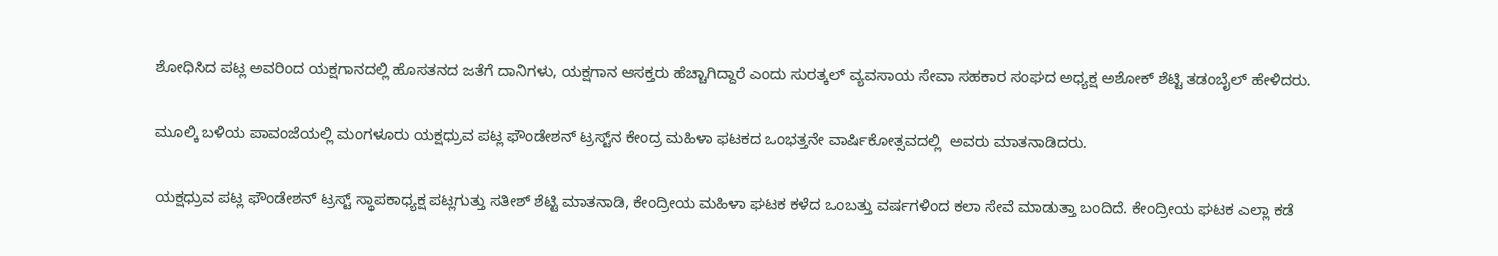ಶೋಧಿಸಿದ ಪಟ್ಲ ಅವರಿಂದ ಯಕ್ಷಗಾನದಲ್ಲಿ ಹೊಸತನದ ಜತೆಗೆ ದಾನಿಗಳು, ಯಕ್ಷಗಾನ ಆಸಕ್ತರು ಹೆಚ್ಚಾಗಿದ್ದಾರೆ ಎಂದು ಸುರತ್ಕಲ್ ವ್ಯವಸಾಯ ಸೇವಾ ಸಹಕಾರ ಸಂಘದ ಅಧ್ಯಕ್ಷ ಅಶೋಕ್ ಶೆಟ್ಟಿ ತಡಂಬೈಲ್ ಹೇಳಿದರು.

ಮೂಲ್ಕಿ ಬಳಿಯ ಪಾವಂಜೆಯಲ್ಲಿ ಮಂಗಳೂರು ಯಕ್ಷಧ್ರುವ ಪಟ್ಲ ಫೌಂಡೇಶನ್ ಟ್ರಸ್ಟ್‌ನ ಕೇಂದ್ರ ಮಹಿಳಾ ಫಟಕದ ಒಂಭತ್ತನೇ ವಾರ್ಷಿಕೋತ್ಸವದಲ್ಲಿ  ಅವರು ಮಾತನಾಡಿದರು.

ಯಕ್ಷಧ್ರುವ ಪಟ್ಲ ಫೌಂಡೇಶನ್ ಟ್ರಸ್ಟ್‌ ಸ್ಥಾಪಕಾಧ್ಯಕ್ಷ ಪಟ್ಲಗುತ್ತು ಸತೀಶ್ ಶೆಟ್ಟಿ ಮಾತನಾಡಿ, ಕೇಂದ್ರೀಯ ಮಹಿಳಾ ಘಟಕ ಕಳೆದ ಒಂಬತ್ತು ವರ್ಷಗಳಿಂದ ಕಲಾ ಸೇವೆ ಮಾಡುತ್ತಾ ಬಂದಿದೆ. ಕೇಂದ್ರೀಯ ಘಟಕ ಎಲ್ಲಾ ಕಡೆ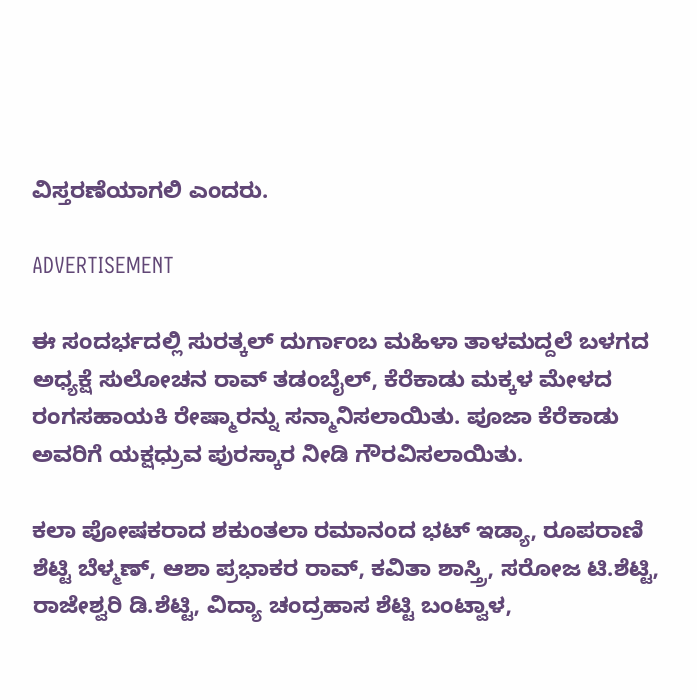ವಿಸ್ತರಣೆಯಾಗಲಿ ಎಂದರು.

ADVERTISEMENT

ಈ ಸಂದರ್ಭದಲ್ಲಿ ಸುರತ್ಕಲ್ ದುರ್ಗಾಂಬ ಮಹಿಳಾ ತಾಳಮದ್ದಲೆ ಬಳಗದ ಅಧ್ಯಕ್ಷೆ ಸುಲೋಚನ ರಾವ್ ತಡಂಬೈಲ್, ಕೆರೆಕಾಡು ಮಕ್ಕಳ ಮೇಳದ ರಂಗಸಹಾಯಕಿ ರೇಷ್ಮಾರನ್ನು ಸನ್ಮಾನಿಸಲಾಯಿತು. ಪೂಜಾ ಕೆರೆಕಾಡು ಅವರಿಗೆ ಯಕ್ಷಧ್ರುವ ಪುರಸ್ಕಾರ ನೀಡಿ ಗೌರವಿಸಲಾಯಿತು.

ಕಲಾ ಪೋಷಕರಾದ ಶಕುಂತಲಾ ರಮಾನಂದ ಭಟ್ ಇಡ್ಯಾ, ರೂಪರಾಣಿ ಶೆಟ್ಟಿ ಬೆಳ್ಮಣ್, ಆಶಾ ಪ್ರಭಾಕರ ರಾವ್, ಕವಿತಾ ಶಾಸ್ತ್ರಿ, ಸರೋಜ ಟಿ.ಶೆಟ್ಟಿ, ರಾಜೇಶ್ವರಿ ಡಿ.ಶೆಟ್ಟಿ, ವಿದ್ಯಾ ಚಂದ್ರಹಾಸ ಶೆಟ್ಟಿ ಬಂಟ್ವಾಳ,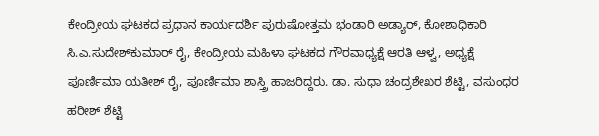ಕೇಂದ್ರೀಯ ಘಟಕದ ಪ್ರಧಾನ ಕಾರ್ಯದರ್ಶಿ ಪುರುಷೋತ್ತಮ ಭಂಡಾರಿ ಅಡ್ಯಾರ್, ಕೋಶಾಧಿಕಾರಿ ಸಿ.ಎ.ಸುದೇಶ್‌ಕುಮಾರ್ ರೈ, ಕೇಂದ್ರೀಯ ಮಹಿಳಾ ಘಟಕದ ಗೌರವಾಧ್ಯಕ್ಷೆ ಆರತಿ ಆಳ್ವ, ಅಧ್ಯಕ್ಷೆ ಪೂರ್ಣಿಮಾ ಯತೀಶ್ ರೈ, ಪೂರ್ಣಿಮಾ ಶಾಸ್ತ್ರಿ ಹಾಜರಿದ್ದರು. ಡಾ. ಸುಧಾ ಚಂದ್ರಶೇಖರ ಶೆಟ್ಟಿ, ವಸುಂಧರ ಹರೀಶ್ ಶೆಟ್ಟಿ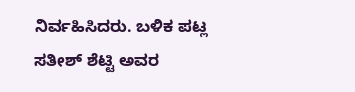ನಿರ್ವಹಿಸಿದರು. ಬಳಿಕ ಪಟ್ಲ ಸತೀಶ್ ಶೆಟ್ಟಿ ಅವರ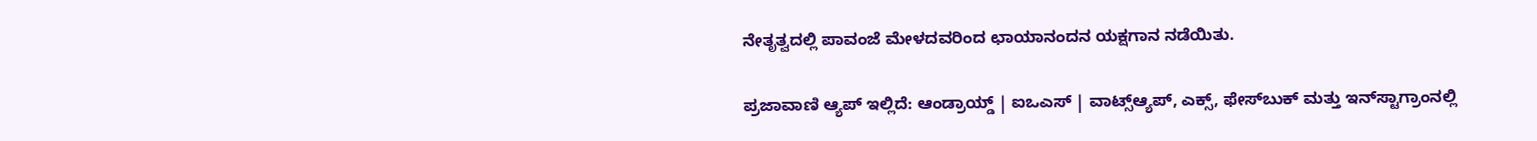ನೇತೃತ್ವದಲ್ಲಿ ಪಾವಂಜೆ ಮೇಳದವರಿಂದ ಛಾಯಾನಂದನ ಯಕ್ಷಗಾನ ನಡೆಯಿತು.

ಪ್ರಜಾವಾಣಿ ಆ್ಯಪ್ ಇಲ್ಲಿದೆ: ಆಂಡ್ರಾಯ್ಡ್ | ಐಒಎಸ್ | ವಾಟ್ಸ್ಆ್ಯಪ್, ಎಕ್ಸ್, ಫೇಸ್‌ಬುಕ್ ಮತ್ತು ಇನ್‌ಸ್ಟಾಗ್ರಾಂನಲ್ಲಿ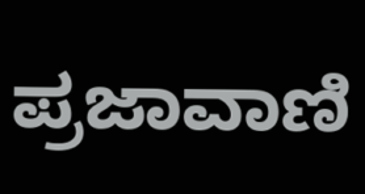ಪ್ರಜಾವಾಣಿ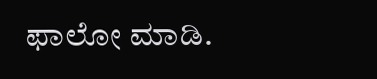ಫಾಲೋ ಮಾಡಿ.